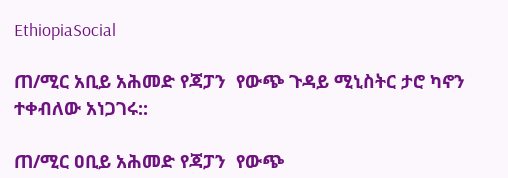EthiopiaSocial

ጠ/ሚር አቢይ አሕመድ የጃፓን  የውጭ ጉዳይ ሚኒስትር ታሮ ካኖን ተቀብለው አነጋገሩ::

ጠ/ሚር ዐቢይ አሕመድ የጃፓን  የውጭ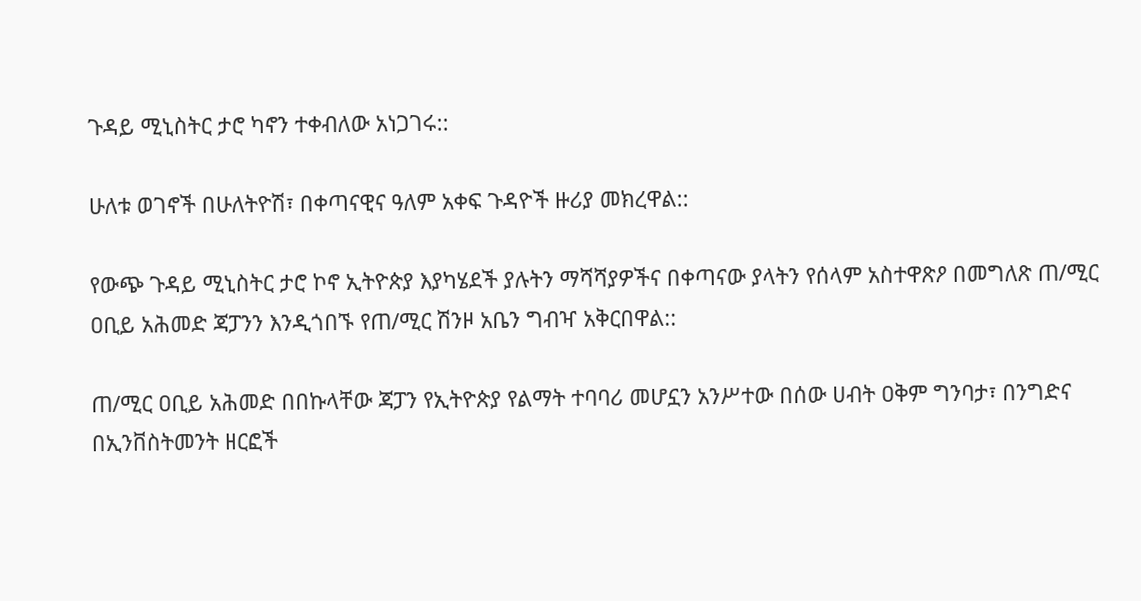ጉዳይ ሚኒስትር ታሮ ካኖን ተቀብለው አነጋገሩ::

ሁለቱ ወገኖች በሁለትዮሽ፣ በቀጣናዊና ዓለም አቀፍ ጉዳዮች ዙሪያ መክረዋል::

የውጭ ጉዳይ ሚኒስትር ታሮ ኮኖ ኢትዮጵያ እያካሄደች ያሉትን ማሻሻያዎችና በቀጣናው ያላትን የሰላም አስተዋጽዖ በመግለጽ ጠ/ሚር ዐቢይ አሕመድ ጃፓንን እንዲጎበኙ የጠ/ሚር ሽንዞ አቤን ግብዣ አቅርበዋል::

ጠ/ሚር ዐቢይ አሕመድ በበኩላቸው ጃፓን የኢትዮጵያ የልማት ተባባሪ መሆኗን አንሥተው በሰው ሀብት ዐቅም ግንባታ፣ በንግድና በኢንቨስትመንት ዘርፎች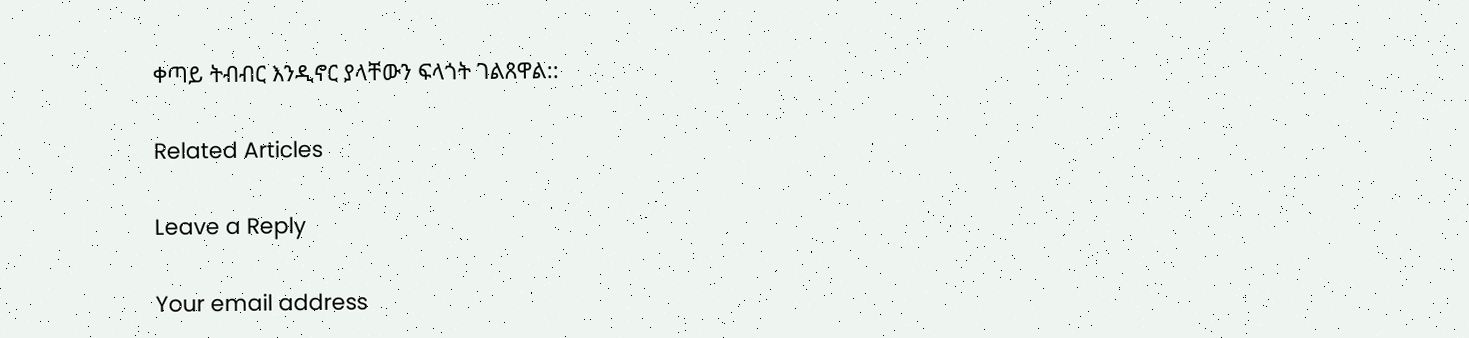ቀጣይ ትብብር እንዲኖር ያላቸውን ፍላጎት ገልጸዋል::

Related Articles

Leave a Reply

Your email address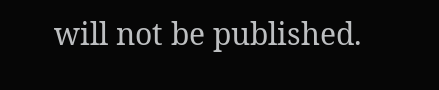will not be published.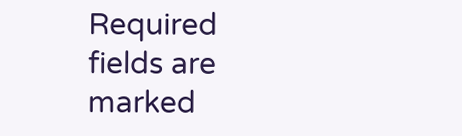Required fields are marked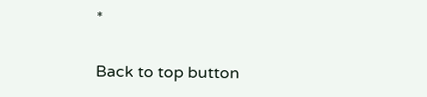*

Back to top button